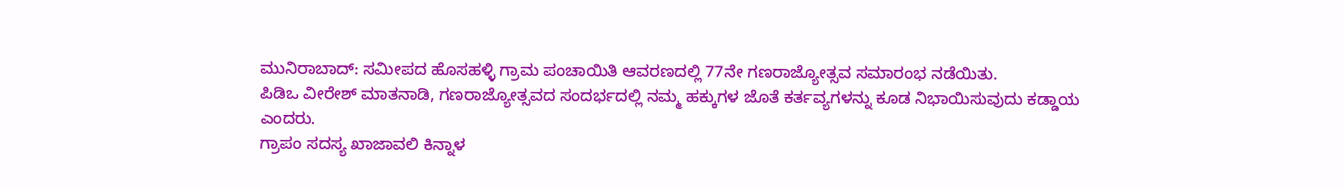ಮುನಿರಾಬಾದ್: ಸಮೀಪದ ಹೊಸಹಳ್ಳಿ ಗ್ರಾಮ ಪಂಚಾಯಿತಿ ಆವರಣದಲ್ಲಿ 77ನೇ ಗಣರಾಜ್ಯೋತ್ಸವ ಸಮಾರಂಭ ನಡೆಯಿತು.
ಪಿಡಿಒ ವೀರೇಶ್ ಮಾತನಾಡಿ, ಗಣರಾಜ್ಯೋತ್ಸವದ ಸಂದರ್ಭದಲ್ಲಿ ನಮ್ಮ ಹಕ್ಕುಗಳ ಜೊತೆ ಕರ್ತವ್ಯಗಳನ್ನು ಕೂಡ ನಿಭಾಯಿಸುವುದು ಕಡ್ಡಾಯ ಎಂದರು.
ಗ್ರಾಪಂ ಸದಸ್ಯ ಖಾಜಾವಲಿ ಕಿನ್ನಾಳ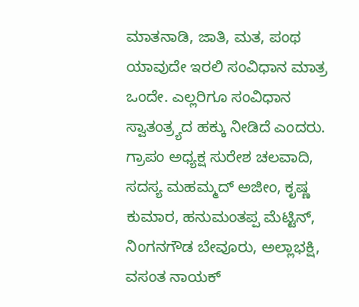ಮಾತನಾಡಿ, ಜಾತಿ, ಮತ, ಪಂಥ ಯಾವುದೇ ಇರಲಿ ಸಂವಿಧಾನ ಮಾತ್ರ ಒಂದೇ. ಎಲ್ಲರಿಗೂ ಸಂವಿಧಾನ ಸ್ವಾತಂತ್ರ್ಯದ ಹಕ್ಕು ನೀಡಿದೆ ಎಂದರು.
ಗ್ರಾಪಂ ಅಧ್ಯಕ್ಷ ಸುರೇಶ ಚಲವಾದಿ, ಸದಸ್ಯ ಮಹಮ್ಮದ್ ಅಜೀಂ, ಕೃಷ್ಣ ಕುಮಾರ, ಹನುಮಂತಪ್ಪ ಮೆಟ್ಟಿನ್, ನಿಂಗನಗೌಡ ಬೇವೂರು, ಅಲ್ಲಾಭಕ್ಷಿ, ವಸಂತ ನಾಯಕ್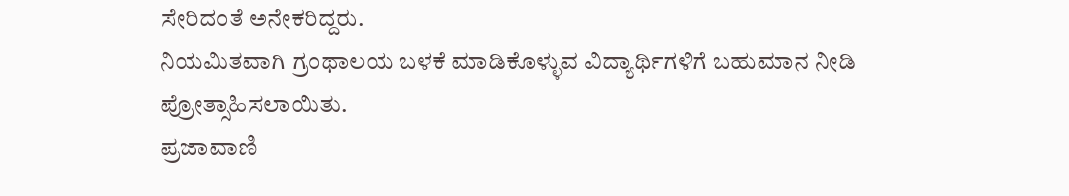ಸೇರಿದಂತೆ ಅನೇಕರಿದ್ದರು.
ನಿಯಮಿತವಾಗಿ ಗ್ರಂಥಾಲಯ ಬಳಕೆ ಮಾಡಿಕೊಳ್ಳುವ ವಿದ್ಯಾರ್ಥಿಗಳಿಗೆ ಬಹುಮಾನ ನೀಡಿ ಪ್ರೋತ್ಸಾಹಿಸಲಾಯಿತು.
ಪ್ರಜಾವಾಣಿ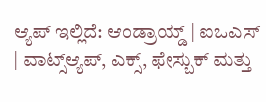ಆ್ಯಪ್ ಇಲ್ಲಿದೆ: ಆಂಡ್ರಾಯ್ಡ್ | ಐಒಎಸ್ | ವಾಟ್ಸ್ಆ್ಯಪ್, ಎಕ್ಸ್, ಫೇಸ್ಬುಕ್ ಮತ್ತು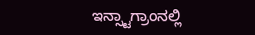ಇನ್ಸ್ಟಾಗ್ರಾಂನಲ್ಲಿ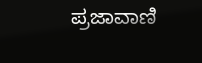ಪ್ರಜಾವಾಣಿ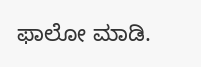ಫಾಲೋ ಮಾಡಿ.